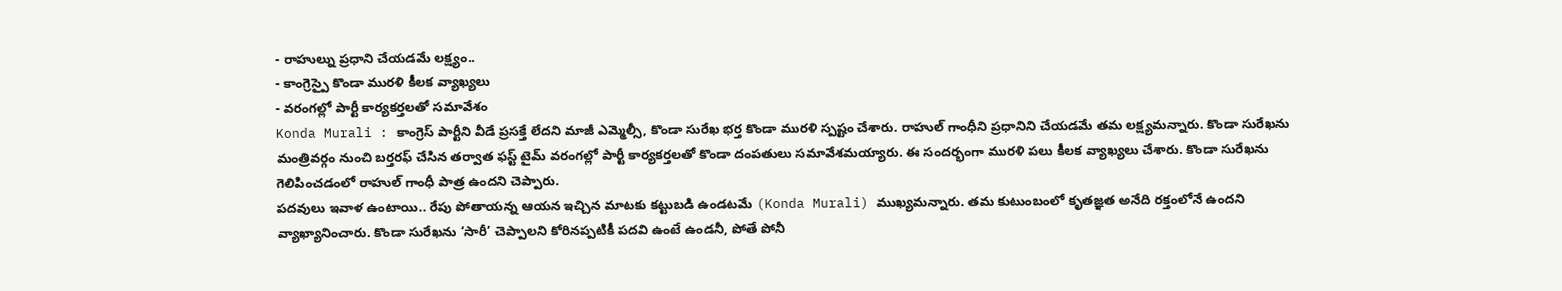- రాహుల్ను ప్రధాని చేయడమే లక్ష్యం..
- కాంగ్రెస్పై కొండా మురళి కీలక వ్యాఖ్యలు
- వరంగల్లో పార్టీ కార్యకర్తలతో సమావేశం
Konda Murali : కాంగ్రెస్ పార్టీని వీడే ప్రసక్తే లేదని మాజీ ఎమ్మెల్సీ, కొండా సురేఖ భర్త కొండా మురళి స్పష్టం చేశారు. రాహుల్ గాంధీని ప్రధానిని చేయడమే తమ లక్ష్యమన్నారు. కొండా సురేఖను మంత్రివర్గం నుంచి బర్తరఫ్ చేసిన తర్వాత ఫస్ట్ టైమ్ వరంగల్లో పార్టీ కార్యకర్తలతో కొండా దంపతులు సమావేశమయ్యారు. ఈ సందర్భంగా మురళి పలు కీలక వ్యాఖ్యలు చేశారు. కొండా సురేఖను గెలిపించడంలో రాహుల్ గాంధీ పాత్ర ఉందని చెప్పారు.
పదవులు ఇవాళ ఉంటాయి.. రేపు పోతాయన్న ఆయన ఇచ్చిన మాటకు కట్టుబడి ఉండటమే (Konda Murali) ముఖ్యమన్నారు. తమ కుటుంబంలో కృతజ్ఞత అనేది రక్తంలోనే ఉందని వ్యాఖ్యానించారు. కొండా సురేఖను ‘సారీ’ చెప్పాలని కోరినప్పటికీ పదవి ఉంటే ఉండనీ, పోతే పోనీ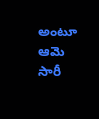అంటూ ఆమె సారీ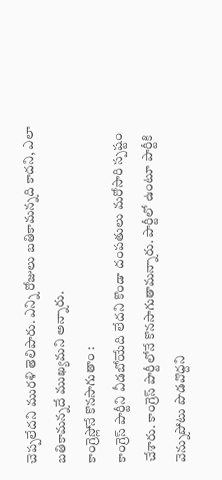చెప్పలేదని మురళి తెలిపారు. ఎన్ని రోజులు బతికామన్నది కాదని, ఎలా బతికామన్నదే ముఖ్యమని అన్నారు.
కాంగ్రెస్లోనే కొనసాగుతాం :
కాంగ్రెస్ పార్టీని వీడబోయేది లేదని కొండా దంపతులు మరోసారి స్పష్టం చేశారు. కాంగ్రెస్ పార్టీలోనే కొనసాగుతామన్నారు. పార్టీలో ఉంటూ పార్టీకి వెన్నుపోటు పొడవొద్దని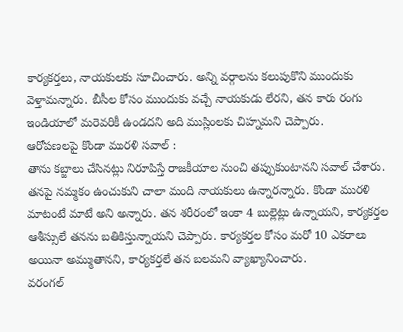కార్యకర్తలు, నాయకులకు సూచించారు. అన్ని వర్గాలను కలుపుకొని ముందుకు వెళ్తామన్నారు. బీసీల కోసం ముందుకు వచ్చే నాయకుడు లేరని, తన కారు రంగు ఇండియాలో మరెవరికీ ఉండదని అది ముస్లింలకు చిహ్నమని చెప్పారు.
ఆరోపణలపై కొండా మురళి సవాల్ :
తాను కబ్జాలు చేసినట్లు నిరూపిస్తే రాజకీయాల నుంచి తప్పుకుంటానని సవాల్ చేశారు. తనపై నమ్మకం ఉంచుకుని చాలా మంది నాయకులు ఉన్నారన్నారు. కొండా మురళి మాటంటే మాటే అని అన్నారు. తన శరీరంలో ఇంకా 4 బుల్లెట్లు ఉన్నాయని, కార్యకర్తల ఆశీస్సులే తనను బతికిస్తున్నాయని చెప్పారు. కార్యకర్తల కోసం మరో 10 ఎకరాలు అయినా అమ్ముతానని, కార్యకర్తలే తన బలమని వ్యాఖ్యానించారు.
వరంగల్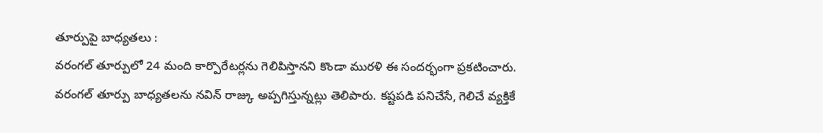తూర్పుపై బాధ్యతలు :
వరంగల్ తూర్పులో 24 మంది కార్పొరేటర్లను గెలిపిస్తానని కొండా మురళి ఈ సందర్భంగా ప్రకటించారు. వరంగల్ తూర్పు బాధ్యతలను నవిన్ రాజ్కు అప్పగిస్తున్నట్లు తెలిపారు. కష్టపడి పనిచేసే, గెలిచే వ్యక్తికే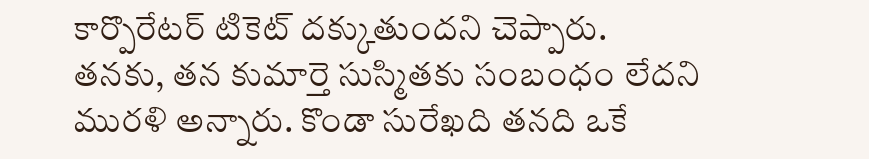కార్పొరేటర్ టికెట్ దక్కుతుందని చెప్పారు.
తనకు, తన కుమార్తె సుస్మితకు సంబంధం లేదని మురళి అన్నారు. కొండా సురేఖది తనది ఒకే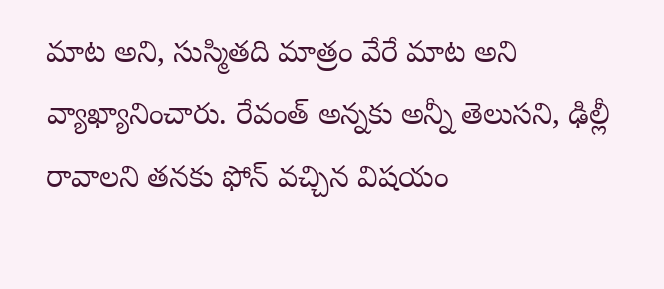మాట అని, సుస్మితది మాత్రం వేరే మాట అని వ్యాఖ్యానించారు. రేవంత్ అన్నకు అన్నీ తెలుసని, ఢిల్లీ రావాలని తనకు ఫోన్ వచ్చిన విషయం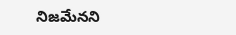నిజమేనని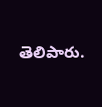తెలిపారు.